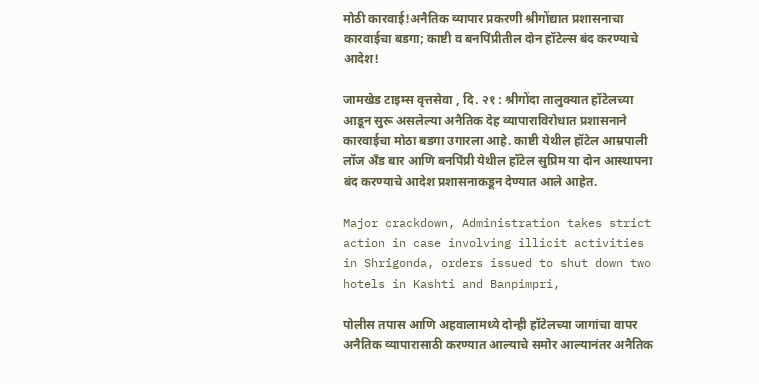मोठी कारवाई!अनैतिक व्यापार प्रकरणी श्रीगोंद्यात प्रशासनाचा कारवाईचा बडगा; काष्टी व बनपिंप्रीतील दोन हॉटेल्स बंद करण्याचे आदेश!

जामखेड टाइम्स वृत्तसेवा , दि. २१ : श्रीगोंदा तालुक्यात हॉटेलच्या आडून सुरू असलेल्या अनैतिक देह व्यापाराविरोधात प्रशासनाने कारवाईचा मोठा बडगा उगारला आहे. काष्टी येथील हॉटेल आम्रपाली लॉज अँड बार आणि बनपिंप्री येथील हॉटेल सुप्रिम या दोन आस्थापना बंद करण्याचे आदेश प्रशासनाकडून देण्यात आले आहेत.

Major crackdown, Administration takes strict action in case involving illicit activities in Shrigonda, orders issued to shut down two hotels in Kashti and Banpimpri,

पोलीस तपास आणि अहवालामध्ये दोन्ही हॉटेलच्या जागांचा वापर अनैतिक व्यापारासाठी करण्यात आल्याचे समोर आल्यानंतर अनैतिक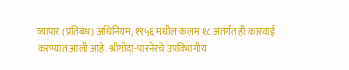व्यापार (प्रतिबंध) अधिनियम, १९५६ मधील कलम १८ अंतर्गत ही कारवाई करण्यात आली आहे. श्रीगोंदा-पारनेरचे उपविभागीय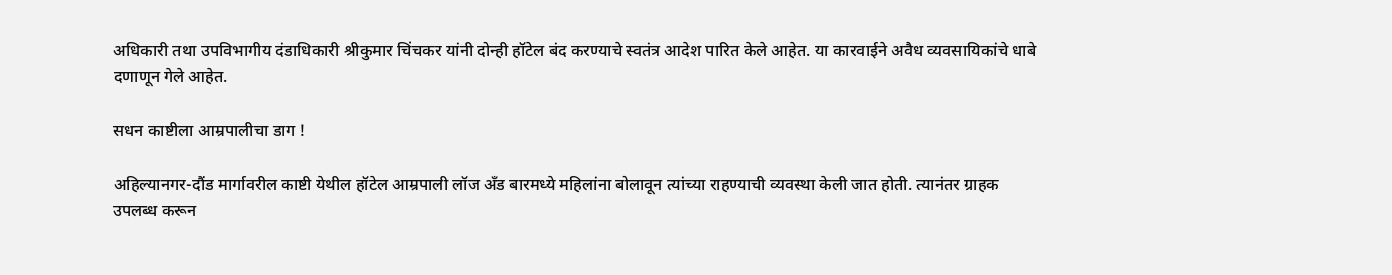अधिकारी तथा उपविभागीय दंडाधिकारी श्रीकुमार चिंचकर यांनी दोन्ही हॉटेल बंद करण्याचे स्वतंत्र आदेश पारित केले आहेत. या कारवाईने अवैध व्यवसायिकांचे धाबे दणाणून गेले आहेत.

सधन काष्टीला आम्रपालीचा डाग !

अहिल्यानगर-दौंड मार्गावरील काष्टी येथील हॉटेल आम्रपाली लॉज अँड बारमध्ये महिलांना बोलावून त्यांच्या राहण्याची व्यवस्था केली जात होती. त्यानंतर ग्राहक उपलब्ध करून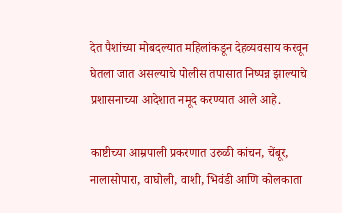देत पैशांच्या मोबदल्यात महिलांकडून देहव्यवसाय करवून घेतला जात असल्याचे पोलीस तपासात निष्पन्न झाल्याचे प्रशासनाच्या आदेशात नमूद करण्यात आले आहे.

काष्टीच्या आम्रपाली प्रकरणात उरुळी कांचन, चेंबूर, नालासोपारा, वाघोली, वाशी, भिवंडी आणि कोलकाता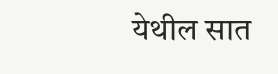येथील सात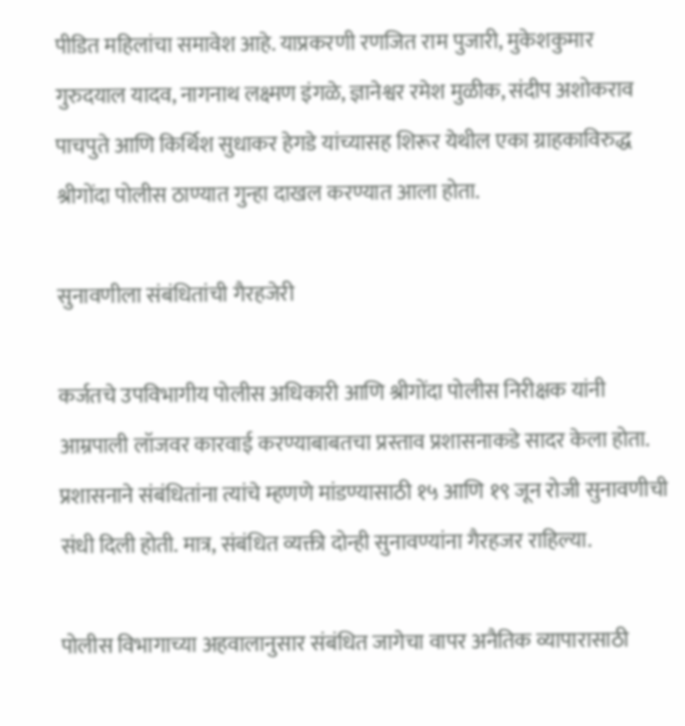पीडित महिलांचा समावेश आहे. याप्रकरणी रणजित राम पुजारी, मुकेशकुमार गुरुदयाल यादव, नागनाथ लक्ष्मण इंगळे, ज्ञानेश्वर रमेश मुळीक, संदीप अशोकराव पाचपुते आणि किर्थिश सुधाकर हेगडे यांच्यासह शिरूर येथील एका ग्राहकाविरुद्ध श्रीगोंदा पोलीस ठाण्यात गुन्हा दाखल करण्यात आला होता.

सुनावणीला संबंधितांची गैरहजेरी

कर्जतचे उपविभागीय पोलीस अधिकारी आणि श्रीगोंदा पोलीस निरीक्षक यांनी आम्रपाली लॉजवर कारवाई करण्याबाबतचा प्रस्ताव प्रशासनाकडे सादर केला होता. प्रशासनाने संबंधितांना त्यांचे म्हणणे मांडण्यासाठी १५ आणि १९ जून रोजी सुनावणीची संधी दिली होती. मात्र, संबंधित व्यक्ती दोन्ही सुनावण्यांना गैरहजर राहिल्या.

पोलीस विभागाच्या अहवालानुसार संबंधित जागेचा वापर अनैतिक व्यापारासाठी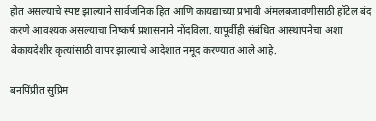होत असल्याचे स्पष्ट झाल्याने सार्वजनिक हित आणि कायद्याच्या प्रभावी अंमलबजावणीसाठी हॉटेल बंद करणे आवश्यक असल्याचा निष्कर्ष प्रशासनाने नोंदविला. यापूर्वीही संबंधित आस्थापनेचा अशा बेकायदेशीर कृत्यांसाठी वापर झाल्याचे आदेशात नमूद करण्यात आले आहे.

बनपिंप्रीत सुप्रिम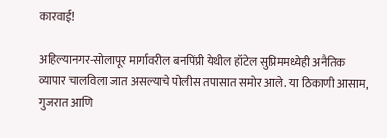कारवाई!

अहिल्यानगर-सोलापूर मार्गावरील बनपिंप्री येथील हॉटेल सुप्रिममध्येही अनैतिक व्यापार चालविला जात असल्याचे पोलीस तपासात समोर आले. या ठिकाणी आसाम, गुजरात आणि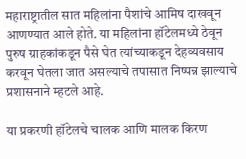महाराष्ट्रातील सात महिलांना पैशांचे आमिष दाखवून आणण्यात आले होते. या महिलांना हॉटेलमध्ये ठेवून पुरुष ग्राहकांकडून पैसे घेत त्यांच्याकडून देहव्यवसाय करवून घेतला जात असल्याचे तपासात निष्पन्न झाल्याचे प्रशासनाने म्हटले आहे.

या प्रकरणी हॉटेलचे चालक आणि मालक किरण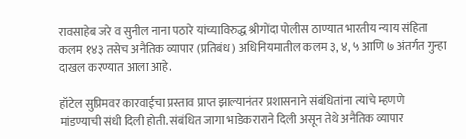रावसाहेब जरे व सुनील नाना पठारे यांच्याविरुद्ध श्रीगोंदा पोलीस ठाण्यात भारतीय न्याय संहिता कलम १४३ तसेच अनैतिक व्यापार (प्रतिबंध) अधिनियमातील कलम ३, ४, ५ आणि ७ अंतर्गत गुन्हा दाखल करण्यात आला आहे.

हॉटेल सुप्रिमवर कारवाईचा प्रस्ताव प्राप्त झाल्यानंतर प्रशासनाने संबंधितांना त्यांचे म्हणणे मांडण्याची संधी दिली होती. संबंधित जागा भाडेकराराने दिली असून तेथे अनैतिक व्यापार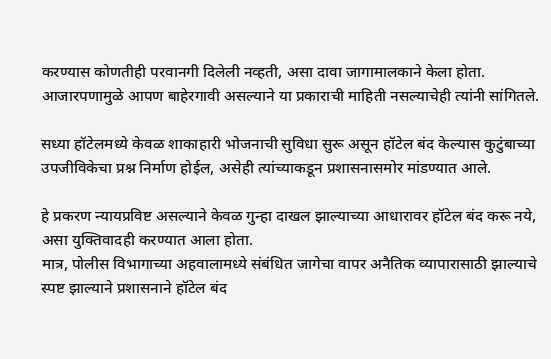करण्यास कोणतीही परवानगी दिलेली नव्हती, असा दावा जागामालकाने केला होता. आजारपणामुळे आपण बाहेरगावी असल्याने या प्रकाराची माहिती नसल्याचेही त्यांनी सांगितले.

सध्या हॉटेलमध्ये केवळ शाकाहारी भोजनाची सुविधा सुरू असून हॉटेल बंद केल्यास कुटुंबाच्या उपजीविकेचा प्रश्न निर्माण होईल, असेही त्यांच्याकडून प्रशासनासमोर मांडण्यात आले.

हे प्रकरण न्यायप्रविष्ट असल्याने केवळ गुन्हा दाखल झाल्याच्या आधारावर हॉटेल बंद करू नये, असा युक्तिवादही करण्यात आला होता.
मात्र, पोलीस विभागाच्या अहवालामध्ये संबंधित जागेचा वापर अनैतिक व्यापारासाठी झाल्याचे स्पष्ट झाल्याने प्रशासनाने हॉटेल बंद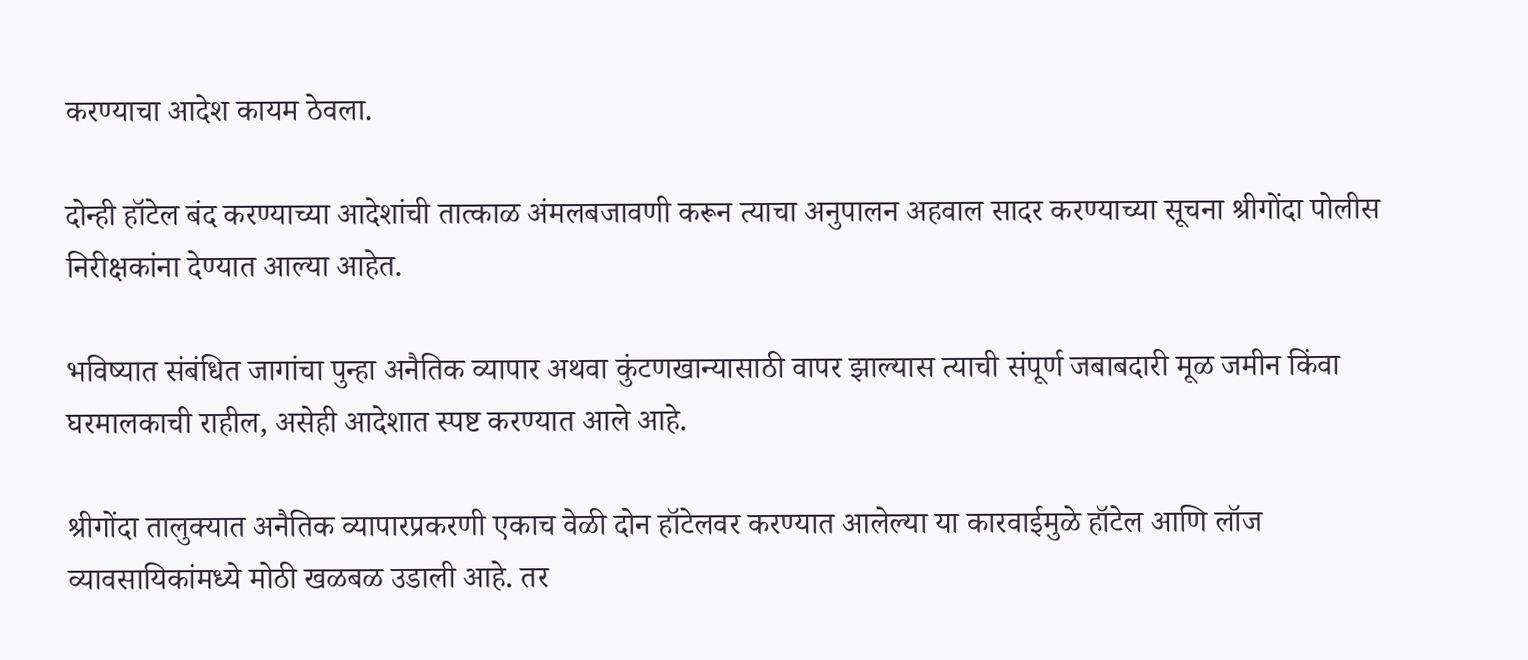करण्याचा आदेश कायम ठेवला.

दोन्ही हॉटेल बंद करण्याच्या आदेशांची तात्काळ अंमलबजावणी करून त्याचा अनुपालन अहवाल सादर करण्याच्या सूचना श्रीगोंदा पोलीस निरीक्षकांना देण्यात आल्या आहेत.

भविष्यात संबंधित जागांचा पुन्हा अनैतिक व्यापार अथवा कुंटणखान्यासाठी वापर झाल्यास त्याची संपूर्ण जबाबदारी मूळ जमीन किंवा घरमालकाची राहील, असेही आदेशात स्पष्ट करण्यात आले आहे.

श्रीगोंदा तालुक्यात अनैतिक व्यापारप्रकरणी एकाच वेळी दोन हॉटेलवर करण्यात आलेल्या या कारवाईमुळे हॉटेल आणि लॉज व्यावसायिकांमध्ये मोठी खळबळ उडाली आहे. तर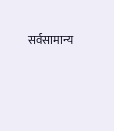सर्वसामान्य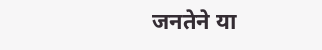जनतेने या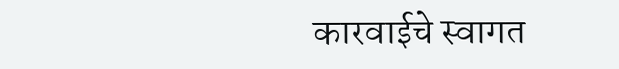कारवाईचे स्वागत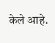केले आहे.